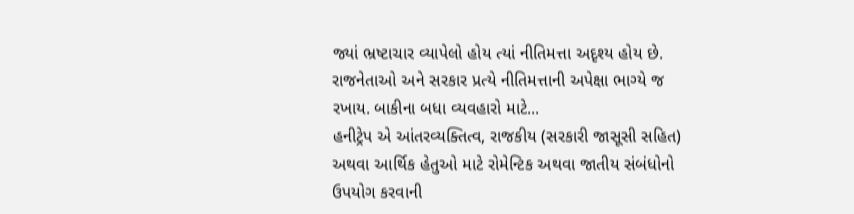જ્યાં ભ્રષ્ટાચાર વ્યાપેલો હોય ત્યાં નીતિમત્તા અદૃશ્ય હોય છે. રાજનેતાઓ અને સરકાર પ્રત્યે નીતિમત્તાની અપેક્ષા ભાગ્યે જ રખાય. બાકીના બધા વ્યવહારો માટે...
હનીટ્રેપ એ આંતરવ્યક્તિત્વ, રાજકીય (સરકારી જાસૂસી સહિત) અથવા આર્થિક હેતુઓ માટે રોમેન્ટિક અથવા જાતીય સંબંધોનો ઉપયોગ કરવાની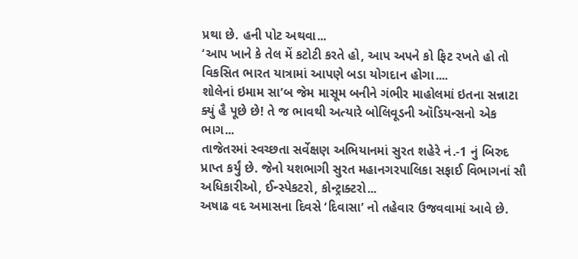પ્રથા છે. હની પોટ અથવા...
‘આપ ખાને કે તેલ મેં કટોટી કરતે હો, આપ અપને કો ફિટ રખતે હો તો વિકસિત ભારત યાત્રામાં આપણે બડા યોગદાન હોગા....
શોલેનાં ઇમામ સા’બ જેમ માસૂમ બનીને ગંભીર માહોલમાં ઇતના સન્નાટા ક્યું હૈ પૂછે છે! તે જ ભાવથી અત્યારે બોલિવૂડની ઑડિયન્સનો એક ભાગ...
તાજેતરમાં સ્વચ્છતા સર્વેક્ષણ અભિયાનમાં સુરત શહેરે નં.-1 નું બિરુદ પ્રાપ્ત કર્યું છે. જેનો યશભાગી સુરત મહાનગરપાલિકા સફાઈ વિભાગનાં સૌ અધિકારીઓ, ઈન્સ્પેકટરો, કોન્ટ્રાક્ટરો...
અષાઢ વદ અમાસના દિવસે ‘દિવાસા’ નો તહેવાર ઉજવવામાં આવે છે.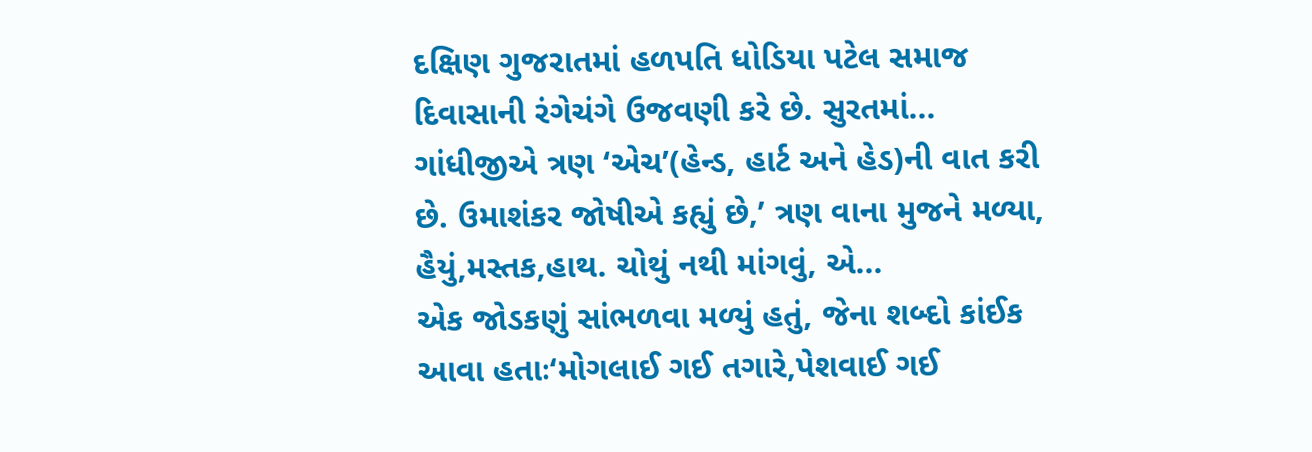દક્ષિણ ગુજરાતમાં હળપતિ ધોડિયા પટેલ સમાજ દિવાસાની રંગેચંગે ઉજવણી કરે છે. સુરતમાં...
ગાંધીજીએ ત્રણ ‘એચ’(હેન્ડ, હાર્ટ અને હેડ)ની વાત કરી છે. ઉમાશંકર જોષીએ કહ્યું છે,’ ત્રણ વાના મુજને મળ્યા, હૈયું,મસ્તક,હાથ. ચોથું નથી માંગવું, એ...
એક જોડકણું સાંભળવા મળ્યું હતું, જેના શબ્દો કાંઈક આવા હતાઃ‘મોગલાઈ ગઈ તગારે,પેશવાઈ ગઈ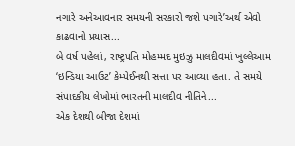નગારે અનેઆવનાર સમયની સરકારો જશે પગારે’અર્થ એવો કાઢવાનો પ્રયાસ...
બે વર્ષ પહેલાં, રાષ્ટ્રપતિ મોહમ્મદ મુઇઝુ માલદીવમાં ખુલ્લેઆમ ‘ઇન્ડિયા આઉટ’ કેમ્પેઈનથી સત્તા પર આવ્યા હતા. તે સમયે સંપાદકીય લેખોમાં ભારતની માલદીવ નીતિને...
એક દેશથી બીજા દેશમાં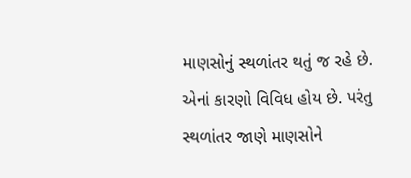માણસોનું સ્થળાંતર થતું જ રહે છે. એનાં કારણો વિવિધ હોય છે. પરંતુ સ્થળાંતર જાણે માણસોને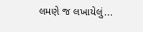લમણે જ લખાયેલું...